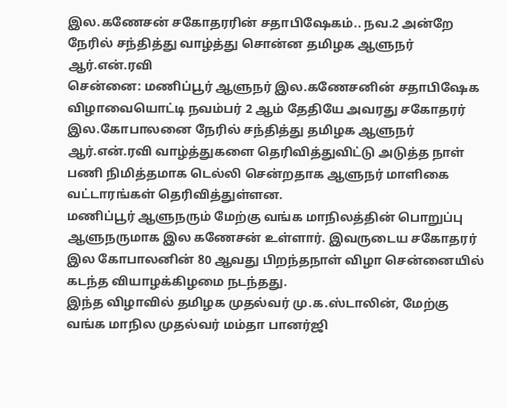இல.கணேசன் சகோதரரின் சதாபிஷேகம்.. நவ.2 அன்றே நேரில் சந்தித்து வாழ்த்து சொன்ன தமிழக ஆளுநர் ஆர்.என்.ரவி
சென்னை: மணிப்பூர் ஆளுநர் இல.கணேசனின் சதாபிஷேக விழாவையொட்டி நவம்பர் 2 ஆம் தேதியே அவரது சகோதரர் இல.கோபாலனை நேரில் சந்தித்து தமிழக ஆளுநர் ஆர்.என்.ரவி வாழ்த்துகளை தெரிவித்துவிட்டு அடுத்த நாள் பணி நிமித்தமாக டெல்லி சென்றதாக ஆளுநர் மாளிகை வட்டாரங்கள் தெரிவித்துள்ளன.
மணிப்பூர் ஆளுநரும் மேற்கு வங்க மாநிலத்தின் பொறுப்பு ஆளுநருமாக இல கணேசன் உள்ளார். இவருடைய சகோதரர் இல கோபாலனின் 80 ஆவது பிறந்தநாள் விழா சென்னையில் கடந்த வியாழக்கிழமை நடந்தது.
இந்த விழாவில் தமிழக முதல்வர் மு.க.ஸ்டாலின், மேற்கு வங்க மாநில முதல்வர் மம்தா பானர்ஜி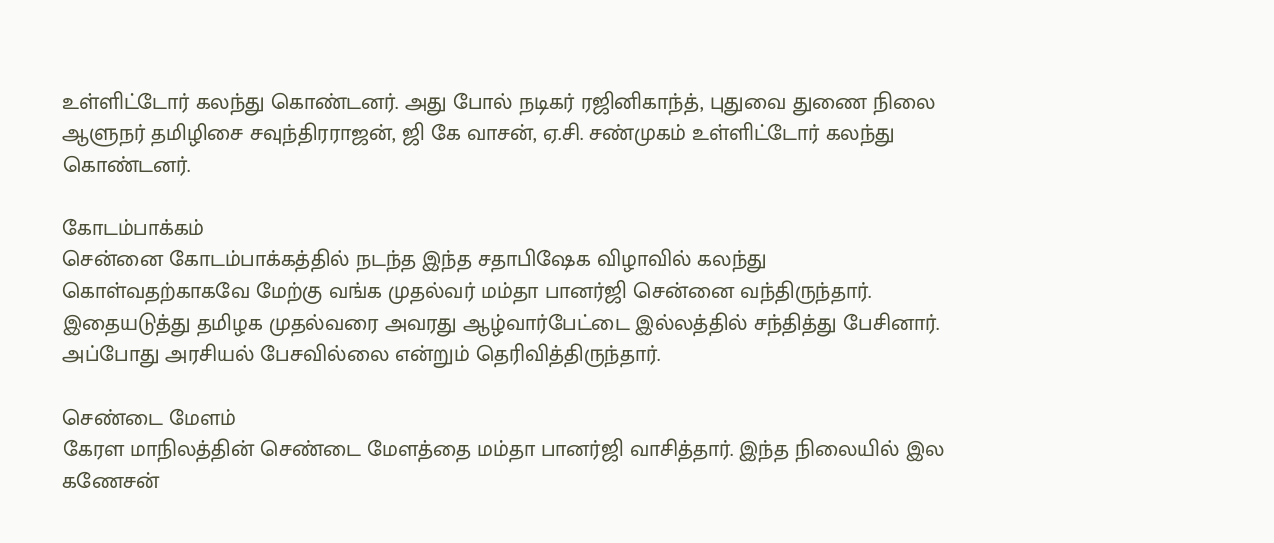உள்ளிட்டோர் கலந்து கொண்டனர். அது போல் நடிகர் ரஜினிகாந்த், புதுவை துணை நிலை ஆளுநர் தமிழிசை சவுந்திரராஜன், ஜி கே வாசன், ஏ.சி. சண்முகம் உள்ளிட்டோர் கலந்து கொண்டனர்.

கோடம்பாக்கம்
சென்னை கோடம்பாக்கத்தில் நடந்த இந்த சதாபிஷேக விழாவில் கலந்து கொள்வதற்காகவே மேற்கு வங்க முதல்வர் மம்தா பானர்ஜி சென்னை வந்திருந்தார். இதையடுத்து தமிழக முதல்வரை அவரது ஆழ்வார்பேட்டை இல்லத்தில் சந்தித்து பேசினார். அப்போது அரசியல் பேசவில்லை என்றும் தெரிவித்திருந்தார்.

செண்டை மேளம்
கேரள மாநிலத்தின் செண்டை மேளத்தை மம்தா பானர்ஜி வாசித்தார். இந்த நிலையில் இல கணேசன்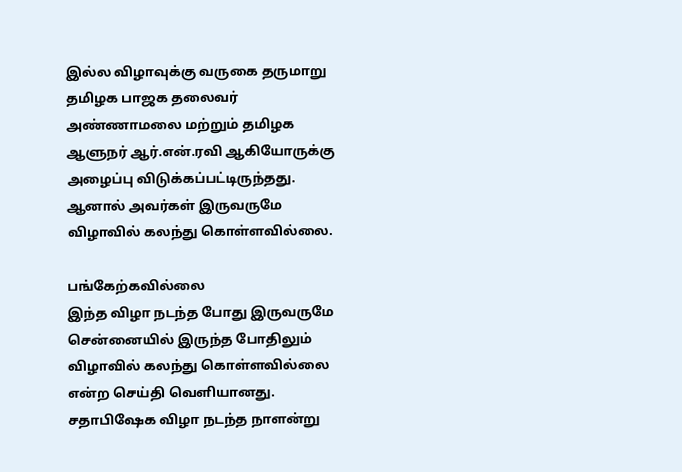இல்ல விழாவுக்கு வருகை தருமாறு தமிழக பாஜக தலைவர் அண்ணாமலை மற்றும் தமிழக ஆளுநர் ஆர்.என்.ரவி ஆகியோருக்கு அழைப்பு விடுக்கப்பட்டிருந்தது. ஆனால் அவர்கள் இருவருமே விழாவில் கலந்து கொள்ளவில்லை.

பங்கேற்கவில்லை
இந்த விழா நடந்த போது இருவருமே சென்னையில் இருந்த போதிலும் விழாவில் கலந்து கொள்ளவில்லை என்ற செய்தி வெளியானது. சதாபிஷேக விழா நடந்த நாளன்று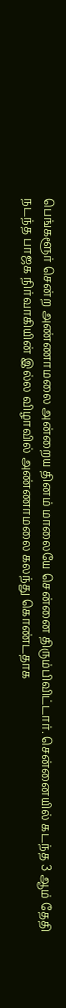பெங்களூர் சென்ற அண்ணாமலை அன்றைய தினம் மாலையே சென்னை திரும்பிவிட்டார். சென்னையில் கடந்த 3 ஆம் தேதி நடந்த பாஜக நிர்வாகியின் இல்ல விழாவில் அண்ணாமலை கலந்து கொண்டதாக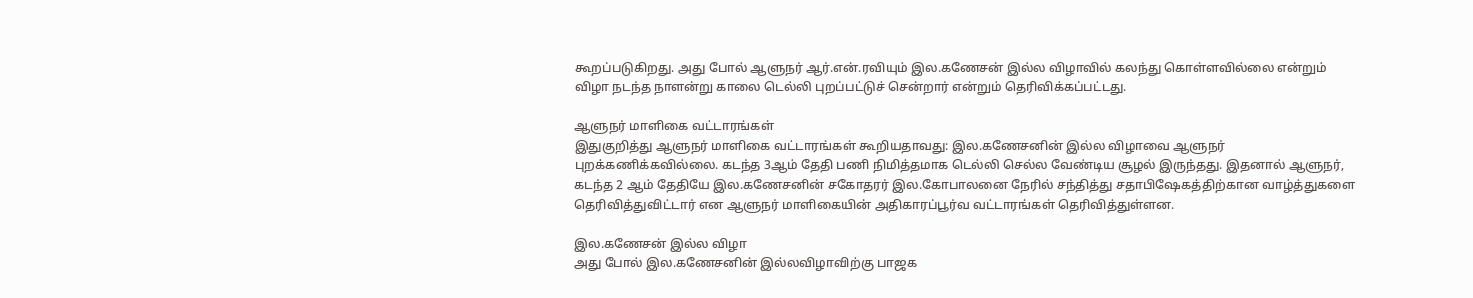கூறப்படுகிறது. அது போல் ஆளுநர் ஆர்.என்.ரவியும் இல.கணேசன் இல்ல விழாவில் கலந்து கொள்ளவில்லை என்றும் விழா நடந்த நாளன்று காலை டெல்லி புறப்பட்டுச் சென்றார் என்றும் தெரிவிக்கப்பட்டது.

ஆளுநர் மாளிகை வட்டாரங்கள்
இதுகுறித்து ஆளுநர் மாளிகை வட்டாரங்கள் கூறியதாவது: இல.கணேசனின் இல்ல விழாவை ஆளுநர் புறக்கணிக்கவில்லை. கடந்த 3ஆம் தேதி பணி நிமித்தமாக டெல்லி செல்ல வேண்டிய சூழல் இருந்தது. இதனால் ஆளுநர், கடந்த 2 ஆம் தேதியே இல.கணேசனின் சகோதரர் இல.கோபாலனை நேரில் சந்தித்து சதாபிஷேகத்திற்கான வாழ்த்துகளை தெரிவித்துவிட்டார் என ஆளுநர் மாளிகையின் அதிகாரப்பூர்வ வட்டாரங்கள் தெரிவித்துள்ளன.

இல.கணேசன் இல்ல விழா
அது போல் இல.கணேசனின் இல்லவிழாவிற்கு பாஜக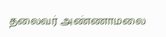தலைவர் அண்ணாமலை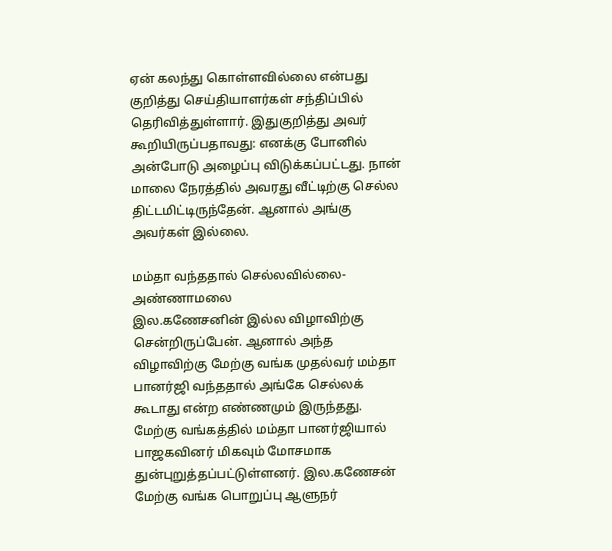ஏன் கலந்து கொள்ளவில்லை என்பது குறித்து செய்தியாளர்கள் சந்திப்பில் தெரிவித்துள்ளார். இதுகுறித்து அவர் கூறியிருப்பதாவது: எனக்கு போனில் அன்போடு அழைப்பு விடுக்கப்பட்டது. நான் மாலை நேரத்தில் அவரது வீட்டிற்கு செல்ல திட்டமிட்டிருந்தேன். ஆனால் அங்கு அவர்கள் இல்லை.

மம்தா வந்ததால் செல்லவில்லை- அண்ணாமலை
இல.கணேசனின் இல்ல விழாவிற்கு சென்றிருப்பேன். ஆனால் அந்த விழாவிற்கு மேற்கு வங்க முதல்வர் மம்தா பானர்ஜி வந்ததால் அங்கே செல்லக் கூடாது என்ற எண்ணமும் இருந்தது. மேற்கு வங்கத்தில் மம்தா பானர்ஜியால் பாஜகவினர் மிகவும் மோசமாக துன்புறுத்தப்பட்டுள்ளனர். இல.கணேசன் மேற்கு வங்க பொறுப்பு ஆளுநர்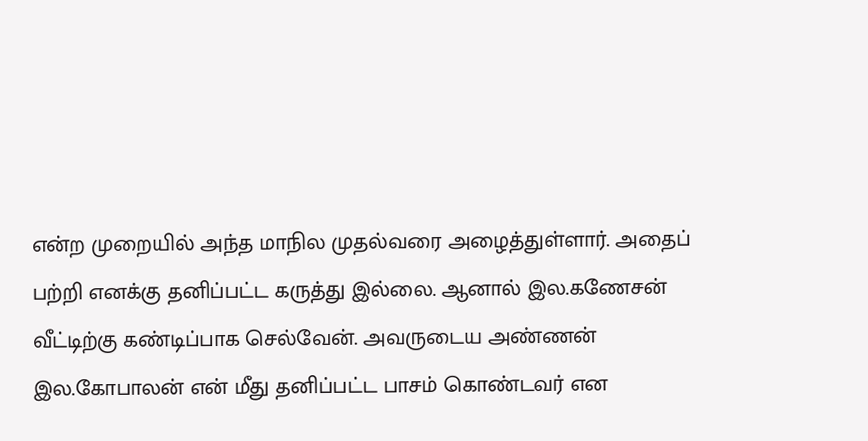என்ற முறையில் அந்த மாநில முதல்வரை அழைத்துள்ளார். அதைப் பற்றி எனக்கு தனிப்பட்ட கருத்து இல்லை. ஆனால் இல.கணேசன் வீட்டிற்கு கண்டிப்பாக செல்வேன். அவருடைய அண்ணன் இல.கோபாலன் என் மீது தனிப்பட்ட பாசம் கொண்டவர் என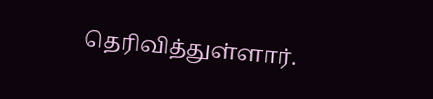தெரிவித்துள்ளார்.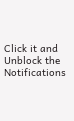Click it and Unblock the Notifications